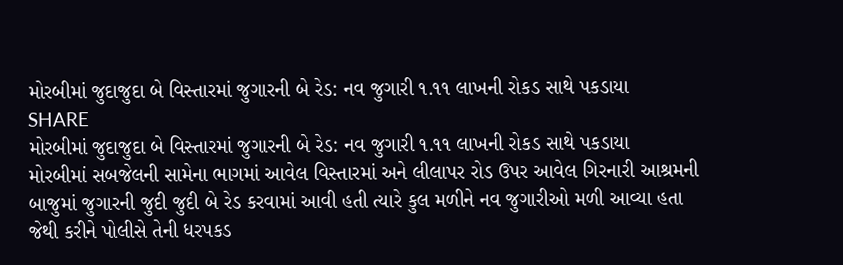મોરબીમાં જુદાજુદા બે વિસ્તારમાં જુગારની બે રેડ: નવ જુગારી ૧.૧૧ લાખની રોકડ સાથે પકડાયા
SHARE
મોરબીમાં જુદાજુદા બે વિસ્તારમાં જુગારની બે રેડ: નવ જુગારી ૧.૧૧ લાખની રોકડ સાથે પકડાયા
મોરબીમાં સબજેલની સામેના ભાગમાં આવેલ વિસ્તારમાં અને લીલાપર રોડ ઉપર આવેલ ગિરનારી આશ્રમની બાજુમાં જુગારની જુદી જુદી બે રેડ કરવામાં આવી હતી ત્યારે કુલ મળીને નવ જુગારીઓ મળી આવ્યા હતા જેથી કરીને પોલીસે તેની ધરપકડ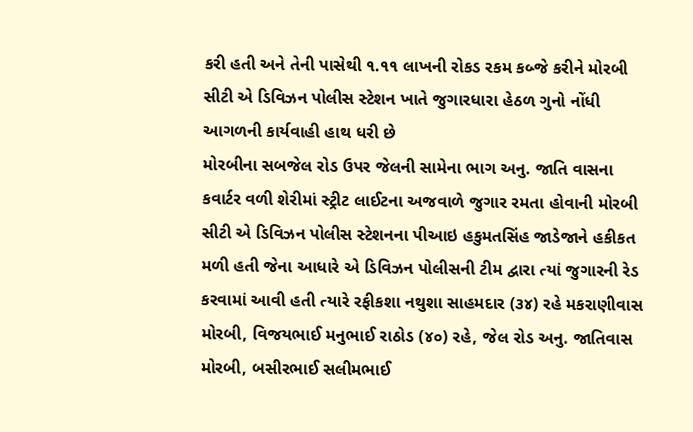કરી હતી અને તેની પાસેથી ૧.૧૧ લાખની રોકડ રકમ કબ્જે કરીને મોરબી સીટી એ ડિવિઝન પોલીસ સ્ટેશન ખાતે જુગારધારા હેઠળ ગુનો નોંધી આગળની કાર્યવાહી હાથ ધરી છે
મોરબીના સબજેલ રોડ ઉપર જેલની સામેના ભાગ અનુ. જાતિ વાસના કવાર્ટર વળી શેરીમાં સ્ટ્રીટ લાઈટના અજવાળે જુગાર રમતા હોવાની મોરબી સીટી એ ડિવિઝન પોલીસ સ્ટેશનના પીઆઇ હકુમતસિંહ જાડેજાને હકીકત મળી હતી જેના આધારે એ ડિવિઝન પોલીસની ટીમ દ્વારા ત્યાં જુગારની રેડ કરવામાં આવી હતી ત્યારે રફીકશા નથુશા સાહમદાર (૩૪) રહે મકરાણીવાસ મોરબી, વિજયભાઈ મનુભાઈ રાઠોડ (૪૦) રહે, જેલ રોડ અનુ. જાતિવાસ મોરબી, બસીરભાઈ સલીમભાઈ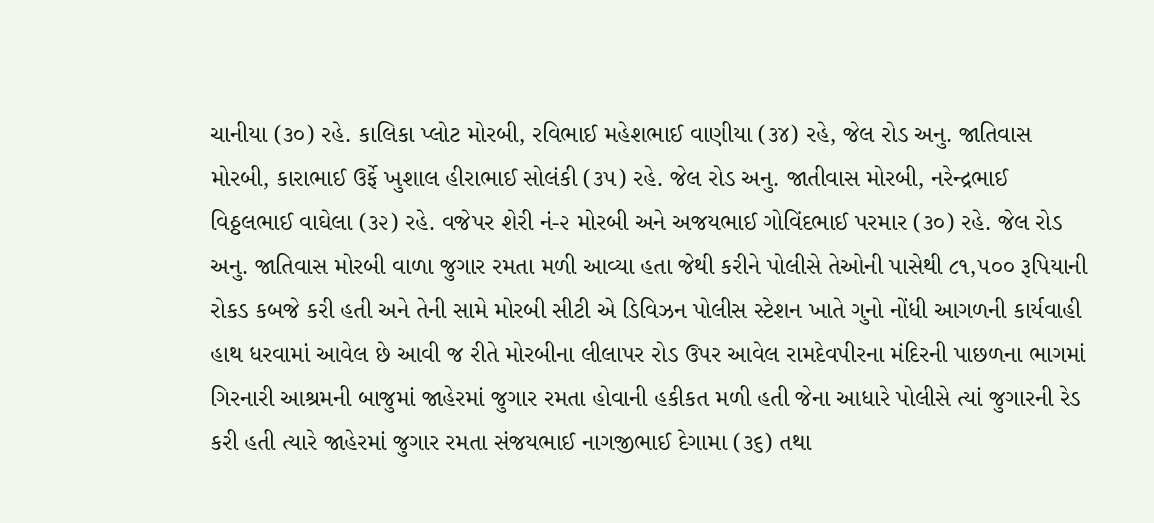ચાનીયા (૩૦) રહે. કાલિકા પ્લોટ મોરબી, રવિભાઈ મહેશભાઈ વાણીયા (૩૪) રહે, જેલ રોડ અનુ. જાતિવાસ મોરબી, કારાભાઈ ઉર્ફે ખુશાલ હીરાભાઈ સોલંકી (૩૫) રહે. જેલ રોડ અનુ. જાતીવાસ મોરબી, નરેન્દ્રભાઈ વિઠ્ઠલભાઈ વાઘેલા (૩૨) રહે. વજેપર શેરી નં-૨ મોરબી અને અજયભાઈ ગોવિંદભાઈ પરમાર (૩૦) રહે. જેલ રોડ અનુ. જાતિવાસ મોરબી વાળા જુગાર રમતા મળી આવ્યા હતા જેથી કરીને પોલીસે તેઓની પાસેથી ૮૧,૫૦૦ રૂપિયાની રોકડ કબજે કરી હતી અને તેની સામે મોરબી સીટી એ ડિવિઝન પોલીસ સ્ટેશન ખાતે ગુનો નોંધી આગળની કાર્યવાહી હાથ ધરવામાં આવેલ છે આવી જ રીતે મોરબીના લીલાપર રોડ ઉપર આવેલ રામદેવપીરના મંદિરની પાછળના ભાગમાં ગિરનારી આશ્રમની બાજુમાં જાહેરમાં જુગાર રમતા હોવાની હકીકત મળી હતી જેના આધારે પોલીસે ત્યાં જુગારની રેડ કરી હતી ત્યારે જાહેરમાં જુગાર રમતા સંજયભાઈ નાગજીભાઈ દેગામા (૩૬) તથા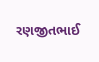રણજીતભાઈ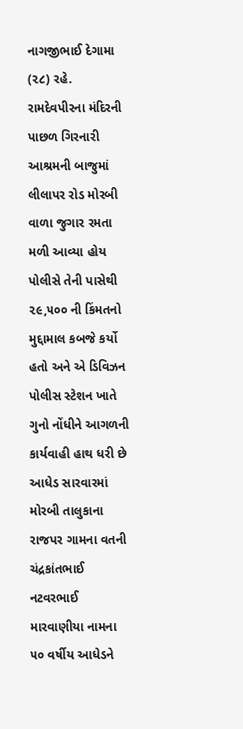નાગજીભાઈ દેગામા (૨૮) રહે. રામદેવપીરના મંદિરની પાછળ ગિરનારી આશ્રમની બાજુમાં લીલાપર રોડ મોરબી વાળા જુગાર રમતા મળી આવ્યા હોય પોલીસે તેની પાસેથી ૨૯,૫૦૦ ની કિંમતનો મુદ્દામાલ કબજે કર્યો હતો અને એ ડિવિઝન પોલીસ સ્ટેશન ખાતે ગુનો નોંધીને આગળની કાર્યવાહી હાથ ધરી છે
આધેડ સારવારમાં
મોરબી તાલુકાના રાજપર ગામના વતની ચંદ્રકાંતભાઈ નટવરભાઈ મારવાણીયા નામના ૫૦ વર્ષીય આધેડને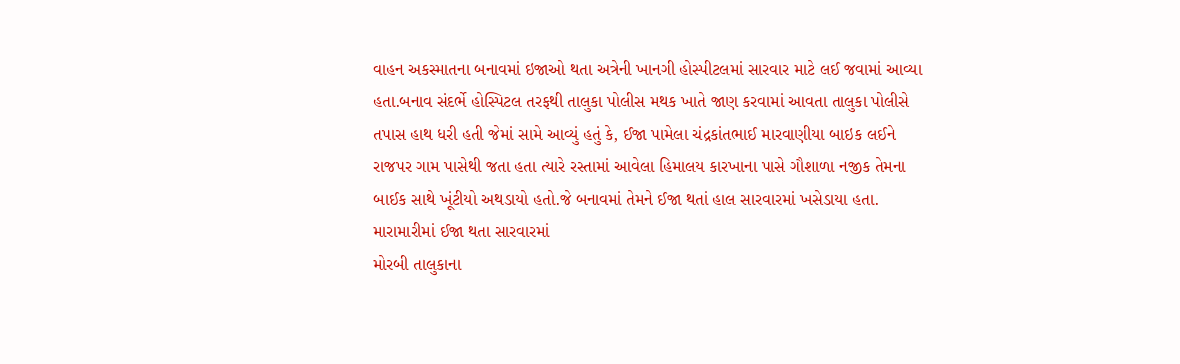વાહન અકસ્માતના બનાવમાં ઇજાઓ થતા અત્રેની ખાનગી હોસ્પીટલમાં સારવાર માટે લઈ જવામાં આવ્યા હતા.બનાવ સંદર્ભે હોસ્પિટલ તરફથી તાલુકા પોલીસ મથક ખાતે જાણ કરવામાં આવતા તાલુકા પોલીસે તપાસ હાથ ધરી હતી જેમાં સામે આવ્યું હતું કે, ઈજા પામેલા ચંદ્રકાંતભાઈ મારવાણીયા બાઇક લઈને રાજપર ગામ પાસેથી જતા હતા ત્યારે રસ્તામાં આવેલા હિમાલય કારખાના પાસે ગૌશાળા નજીક તેમના બાઈક સાથે ખૂંટીયો અથડાયો હતો.જે બનાવમાં તેમને ઈજા થતાં હાલ સારવારમાં ખસેડાયા હતા.
મારામારીમાં ઈજા થતા સારવારમાં
મોરબી તાલુકાના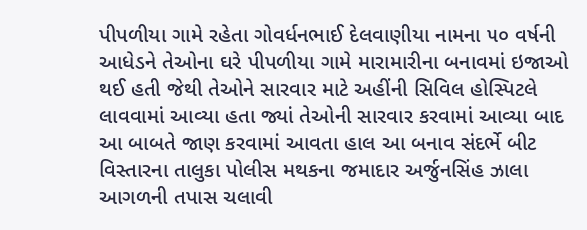પીપળીયા ગામે રહેતા ગોવર્ધનભાઈ દેલવાણીયા નામના ૫૦ વર્ષની આધેડને તેઓના ઘરે પીપળીયા ગામે મારામારીના બનાવમાં ઇજાઓ થઈ હતી જેથી તેઓને સારવાર માટે અહીંની સિવિલ હોસ્પિટલે લાવવામાં આવ્યા હતા જ્યાં તેઓની સારવાર કરવામાં આવ્યા બાદ આ બાબતે જાણ કરવામાં આવતા હાલ આ બનાવ સંદર્ભે બીટ વિસ્તારના તાલુકા પોલીસ મથકના જમાદાર અર્જુનસિંહ ઝાલા આગળની તપાસ ચલાવી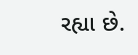રહ્યા છે.